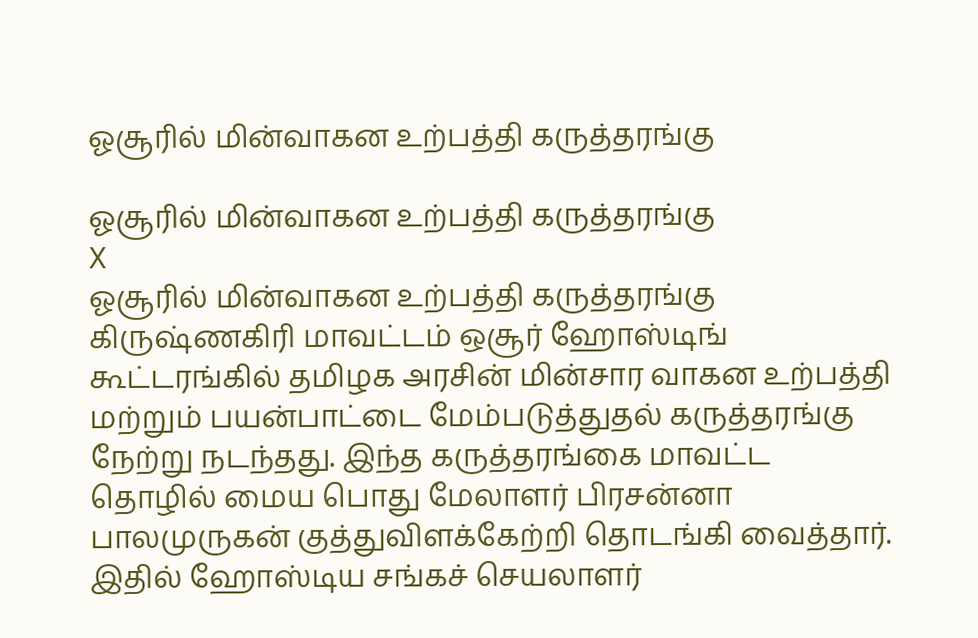ஓசூரில் மின்வாகன உற்பத்தி கருத்தரங்கு

ஓசூரில் மின்வாகன உற்பத்தி கருத்தரங்கு
X
ஓசூரில் மின்வாகன உற்பத்தி கருத்தரங்கு
கிருஷ்ணகிரி மாவட்டம் ஒசூர் ஹோஸ்டிங் கூட்டரங்கில் தமிழக அரசின் மின்சார வாகன உற்பத்தி மற்றும் பயன்பாட்டை மேம்படுத்துதல் கருத்தரங்கு நேற்று நடந்தது. இந்த கருத்தரங்கை மாவட்ட தொழில் மைய பொது மேலாளர் பிரசன்னா பாலமுருகன் குத்துவிளக்கேற்றி தொடங்கி வைத்தார். இதில் ஹோஸ்டிய சங்கச் செயலாளர்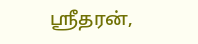ஸ்ரீதரன்,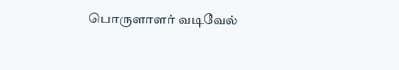பொருளாளர் வடிவேல்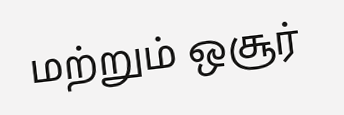மற்றும் ஒசூர்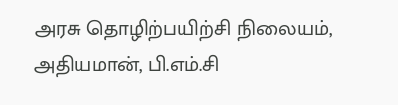அரசு தொழிற்பயிற்சி நிலையம், அதியமான், பி.எம்.சி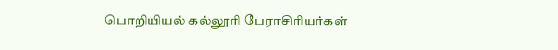பொறியியல் கல்லூரி பேராசிரியர்கள்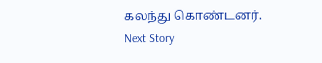கலந்து கொண்டனர்.
Next Story